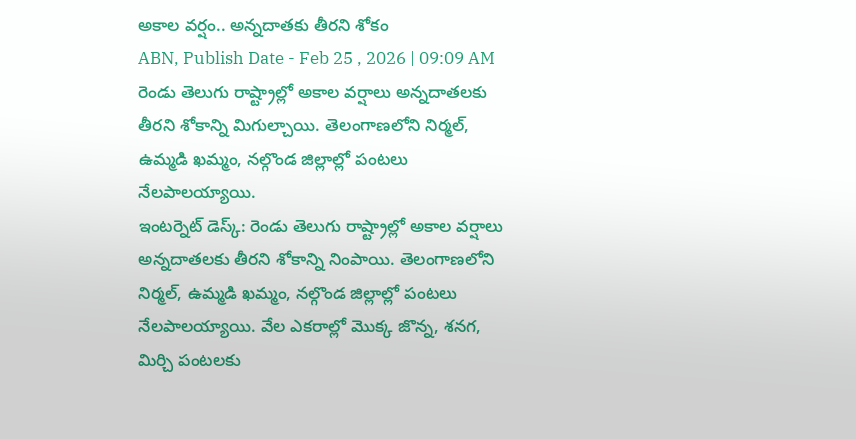అకాల వర్షం.. అన్నదాతకు తీరని శోకం
ABN, Publish Date - Feb 25 , 2026 | 09:09 AM
రెండు తెలుగు రాష్ట్రాల్లో అకాల వర్షాలు అన్నదాతలకు తీరని శోకాన్ని మిగుల్చాయి. తెలంగాణలోని నిర్మల్, ఉమ్మడి ఖమ్మం, నల్గొండ జిల్లాల్లో పంటలు నేలపాలయ్యాయి.
ఇంటర్నెట్ డెస్క్: రెండు తెలుగు రాష్ట్రాల్లో అకాల వర్షాలు అన్నదాతలకు తీరని శోకాన్ని నింపాయి. తెలంగాణలోని నిర్మల్, ఉమ్మడి ఖమ్మం, నల్గొండ జిల్లాల్లో పంటలు నేలపాలయ్యాయి. వేల ఎకరాల్లో మొక్క జొన్న, శనగ, మిర్చి పంటలకు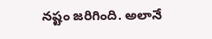నష్టం జరిగింది. అలానే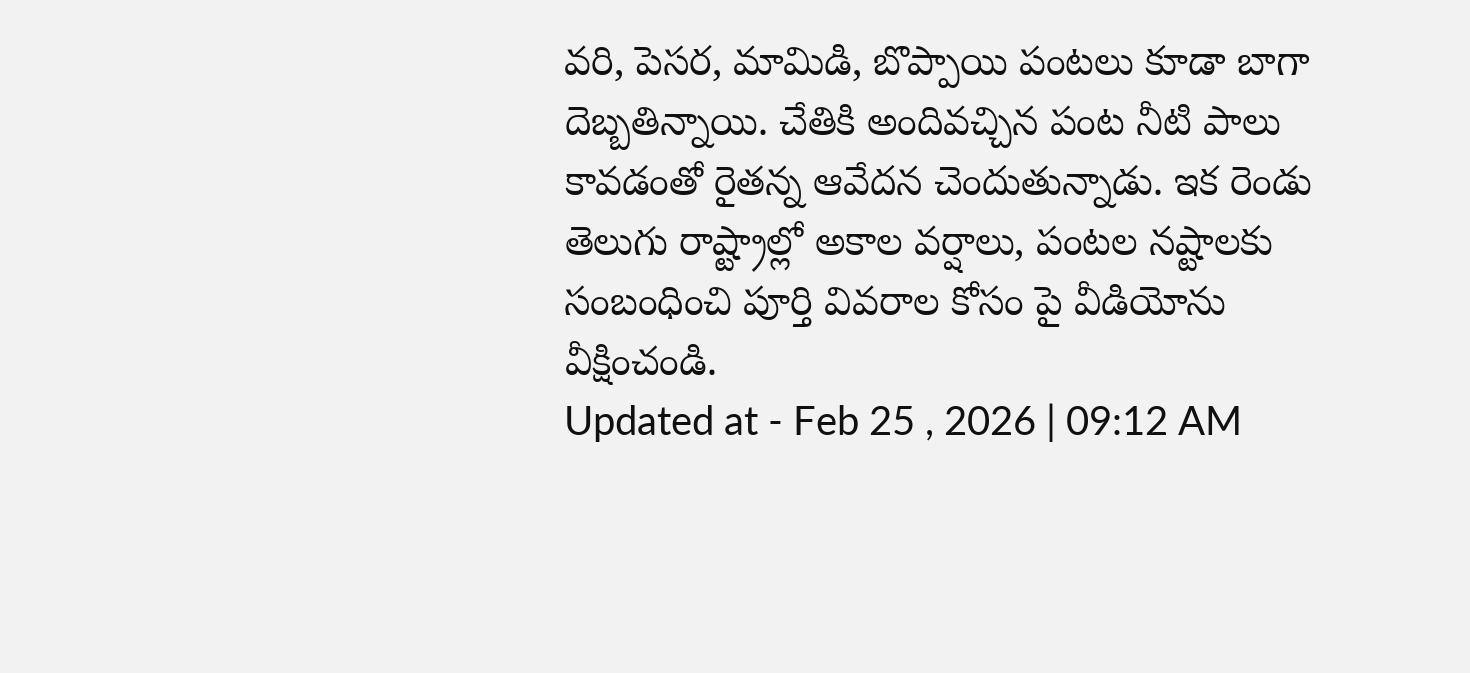వరి, పెసర, మామిడి, బొప్పాయి పంటలు కూడా బాగా దెబ్బతిన్నాయి. చేతికి అందివచ్చిన పంట నీటి పాలు కావడంతో రైతన్న ఆవేదన చెందుతున్నాడు. ఇక రెండు తెలుగు రాష్ట్రాల్లో అకాల వర్షాలు, పంటల నష్టాలకు సంబంధించి పూర్తి వివరాల కోసం పై వీడియోను వీక్షించండి.
Updated at - Feb 25 , 2026 | 09:12 AM